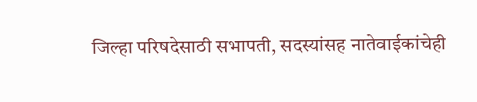जिल्हा परिषदेसाठी सभापती, सदस्यांसह नातेवाईकांचेही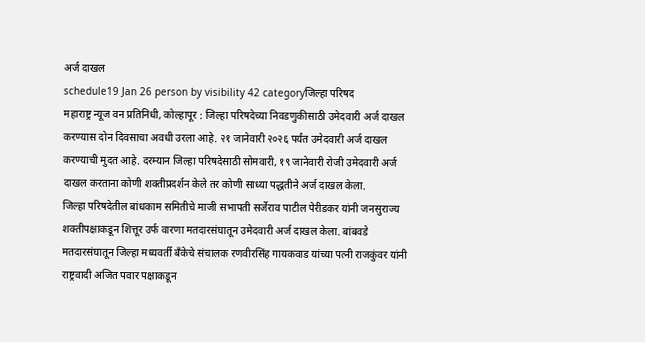अर्ज दाखल
schedule19 Jan 26 person by visibility 42 categoryजिल्हा परिषद
महाराष्ट्र न्यूज वन प्रतिनिधी, कोल्हापूर : जिल्हा परिषदेच्या निवडणुकीसाठी उमेदवारी अर्ज दाखल करण्यास दोन दिवसाचा अवधी उरला आहे. २१ जानेवारी २०२६ पर्यंत उमेदवारी अर्ज दाखल करण्याची मुदत आहे. दरम्यान जिल्हा परिषदेसाठी सोमवारी, १९ जानेवारी रोजी उमेदवारी अर्ज दाखल करताना कोणी शक्तीप्रदर्शन केले तर कोणी साध्या पद्धतीने अर्ज दाखल केला.
जिल्हा परिषदेतील बांधकाम समितीचे माजी सभापती सर्जेराव पाटील पेरीडकर यांनी जनसुराज्य शक्तीपक्षाकडून शित्तूर उर्फ वारणा मतदारसंघातून उमेदवारी अर्ज दाखल केला. बांबवडे मतदारसंघातून जिल्हा मध्यवर्ती बँकेचे संचालक रणवीरसिंह गायकवाड यांच्या पत्नी राजकुंवर यांनी राष्ट्रवादी अजित पवार पक्षाकडून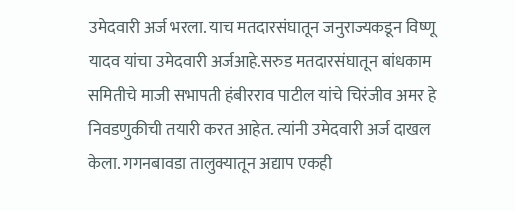उमेदवारी अर्ज भरला. याच मतदारसंघातून जनुराज्यकडून विष्णू यादव यांचा उमेदवारी अर्जआहे.सरुड मतदारसंघातून बांधकाम समितीचे माजी सभापती हंबीरराव पाटील यांचे चिरंजीव अमर हे निवडणुकीची तयारी करत आहेत. त्यांनी उमेदवारी अर्ज दाखल केला. गगनबावडा तालुक्यातून अद्याप एकही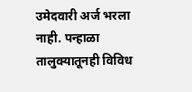उमेदवारी अर्ज भरला नाही. पन्हाळा तालुक्यातूनही विविध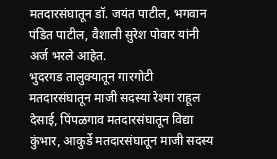मतदारसंघातून डॉ. जयंत पाटील, भगवान पंडित पाटील, वैशाली सुरेश पोवार यांनी अर्ज भरले आहेत.
भुदरगड तालुक्यातून गारगोटी मतदारसंघातून माजी सदस्या रेश्मा राहूल देसाई, पिंपळगाव मतदारसंघातून विद्या कुंभार, आकुर्डे मतदारसंघातून माजी सदस्य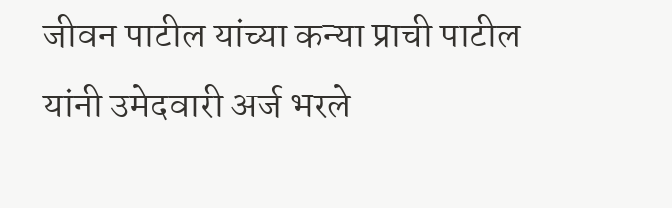जीवन पाटील यांच्या कन्या प्राची पाटील यांनी उमेदवारी अर्ज भरले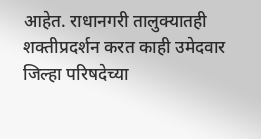आहेत. राधानगरी तालुक्यातही शक्तीप्रदर्शन करत काही उमेदवार जिल्हा परिषदेच्या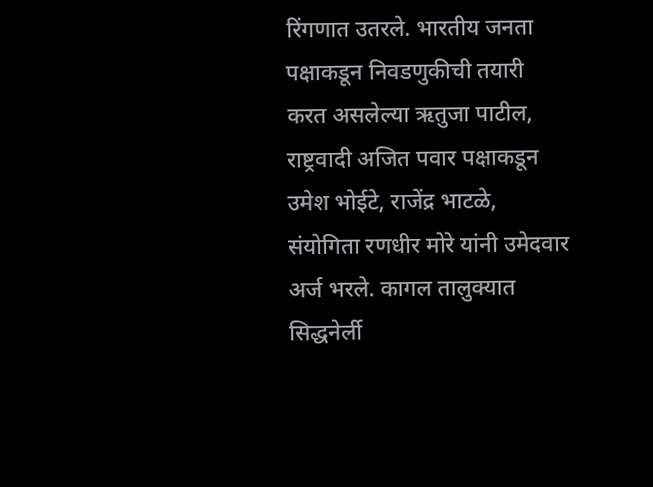रिंगणात उतरले. भारतीय जनता पक्षाकडून निवडणुकीची तयारी करत असलेल्या ऋतुजा पाटील, राष्ट्रवादी अजित पवार पक्षाकडून उमेश भोईटे, राजेंद्र भाटळे, संयोगिता रणधीर मोरे यांनी उमेदवार अर्ज भरले. कागल तालुक्यात सिद्धनेर्ली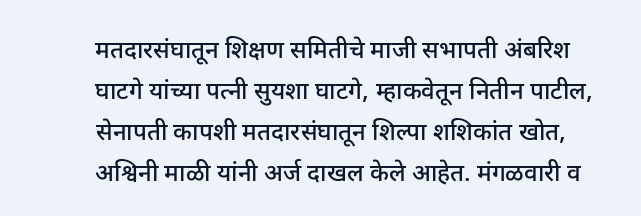मतदारसंघातून शिक्षण समितीचे माजी सभापती अंबरिश घाटगे यांच्या पत्नी सुयशा घाटगे, म्हाकवेतून नितीन पाटील, सेनापती कापशी मतदारसंघातून शिल्पा शशिकांत खोत, अश्विनी माळी यांनी अर्ज दाखल केले आहेत. मंगळवारी व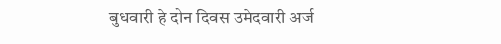बुधवारी हे दोन दिवस उमेदवारी अर्ज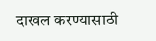दाखल करण्यासाठी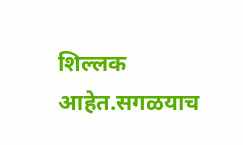शिल्लक आहेत.सगळयाच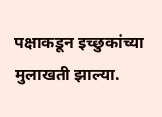पक्षाकडून इच्छुकांच्या मुलाखती झाल्या.